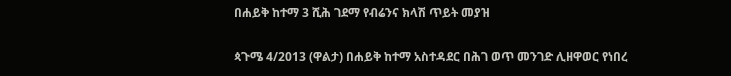በሐይቅ ከተማ 3 ሺሕ ገደማ የብሬንና ክላሽ ጥይት መያዝ

ጳጉሜ 4/2013 (ዋልታ) በሐይቅ ከተማ አስተዳደር በሕገ ወጥ መንገድ ሊዘዋወር የነበረ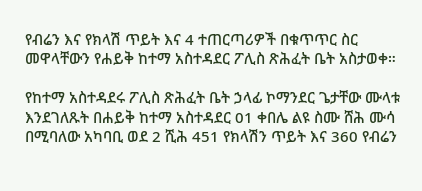የብሬን እና የክላሽ ጥይት እና 4 ተጠርጣሪዎች በቁጥጥር ስር መዋላቸውን የሐይቅ ከተማ አስተዳደር ፖሊስ ጽሕፈት ቤት አስታወቀ።

የከተማ አስተዳደሩ ፖሊስ ጽሕፈት ቤት ኃላፊ ኮማንደር ጌታቸው ሙላቱ እንደገለጹት በሐይቅ ከተማ አስተዳደር 01 ቀበሌ ልዩ ስሙ ሸሕ ሙሳ በሚባለው አካባቢ ወደ 2 ሺሕ 451 የክላሽን ጥይት እና 360 የብሬን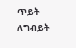ጥይት ለግብይት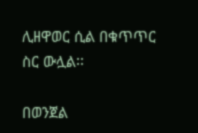ሊዘዋወር ሲል በቁጥጥር ስር ውሏል፡፡

በወንጀል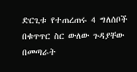ድርጊቱ የተጠረጠሩ 4 ግለሰቦች በቁጥጥር ስር ውለው ጉዳያቸው በመጣራት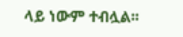ላይ ነውም ተብሏል፡፡